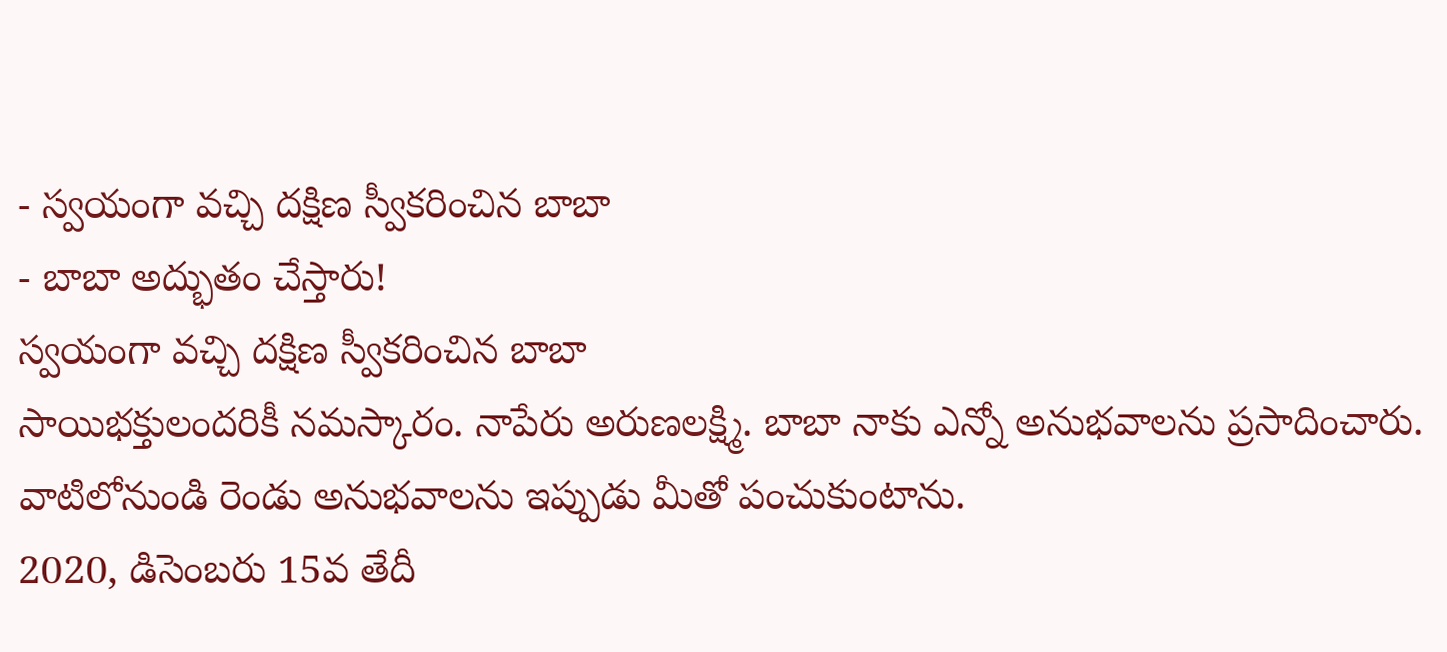- స్వయంగా వచ్చి దక్షిణ స్వీకరించిన బాబా
- బాబా అద్భుతం చేస్తారు!
స్వయంగా వచ్చి దక్షిణ స్వీకరించిన బాబా
సాయిభక్తులందరికీ నమస్కారం. నాపేరు అరుణలక్ష్మి. బాబా నాకు ఎన్నో అనుభవాలను ప్రసాదించారు. వాటిలోనుండి రెండు అనుభవాలను ఇప్పుడు మీతో పంచుకుంటాను.
2020, డిసెంబరు 15వ తేదీ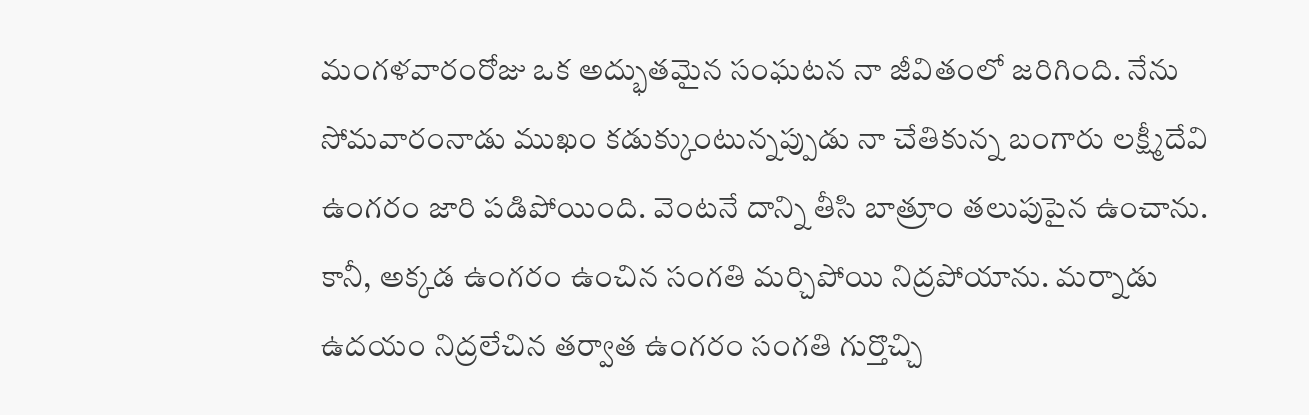మంగళవారంరోజు ఒక అద్భుతమైన సంఘటన నా జీవితంలో జరిగింది. నేను సోమవారంనాడు ముఖం కడుక్కుంటున్నప్పుడు నా చేతికున్న బంగారు లక్ష్మీదేవి ఉంగరం జారి పడిపోయింది. వెంటనే దాన్ని తీసి బాత్రూం తలుపుపైన ఉంచాను. కానీ, అక్కడ ఉంగరం ఉంచిన సంగతి మర్చిపోయి నిద్రపోయాను. మర్నాడు ఉదయం నిద్రలేచిన తర్వాత ఉంగరం సంగతి గుర్తొచ్చి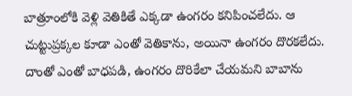బాత్రూంలోకి వెళ్లి వెతికితే ఎక్కడా ఉంగరం కనిపించలేదు. ఆ చుట్టుప్రక్కల కూడా ఎంతో వెతికాను, అయినా ఉంగరం దొరకలేదు. దాంతో ఎంతో బాధపడి, ఉంగరం దొరికేలా చేయమని బాబాను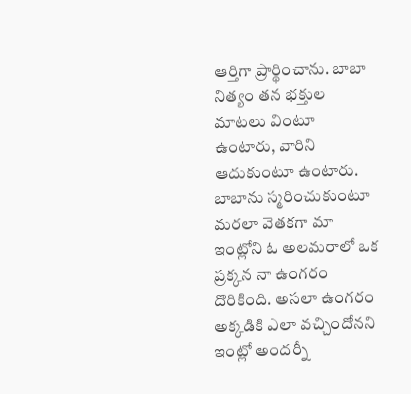ఆర్తిగా ప్రార్థించాను. బాబా నిత్యం తన భక్తుల మాటలు వింటూ ఉంటారు, వారిని ఆదుకుంటూ ఉంటారు. బాబాను స్మరించుకుంటూ మరలా వెతకగా మా ఇంట్లోని ఓ అలమరాలో ఒక ప్రక్కన నా ఉంగరం దొరికింది. అసలా ఉంగరం అక్కడికి ఎలా వచ్చిందోనని ఇంట్లో అందర్నీ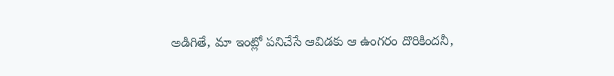అడిగితే, మా ఇంట్లో పనిచేసే ఆవిడకు ఆ ఉంగరం దొరికిందనీ,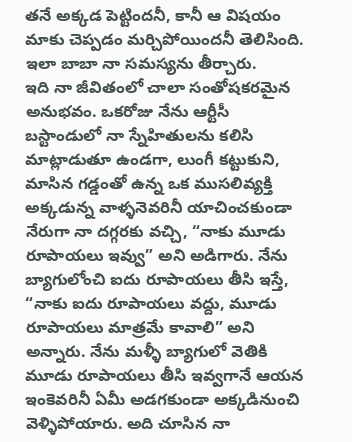తనే అక్కడ పెట్టిందనీ, కానీ ఆ విషయం మాకు చెప్పడం మర్చిపోయిందనీ తెలిసింది. ఇలా బాబా నా సమస్యను తీర్చారు.
ఇది నా జీవితంలో చాలా సంతోషకరమైన అనుభవం. ఒకరోజు నేను ఆర్టీసీ బస్టాండులో నా స్నేహితులను కలిసి మాట్లాడుతూ ఉండగా, లుంగీ కట్టుకుని, మాసిన గడ్డంతో ఉన్న ఒక ముసలివ్యక్తి అక్కడున్న వాళ్ళనెవరినీ యాచించకుండా నేరుగా నా దగ్గరకు వచ్చి, “నాకు మూడు రూపాయలు ఇవ్వు” అని అడిగారు. నేను బ్యాగులోంచి ఐదు రూపాయలు తీసి ఇస్తే, “నాకు ఐదు రూపాయలు వద్దు, మూడు రూపాయలు మాత్రమే కావాలి” అని అన్నారు. నేను మళ్ళీ బ్యాగులో వెతికి మూడు రూపాయలు తీసి ఇవ్వగానే ఆయన ఇంకెవరినీ ఏమీ అడగకుండా అక్కడినుంచి వెళ్ళిపోయారు. అది చూసిన నా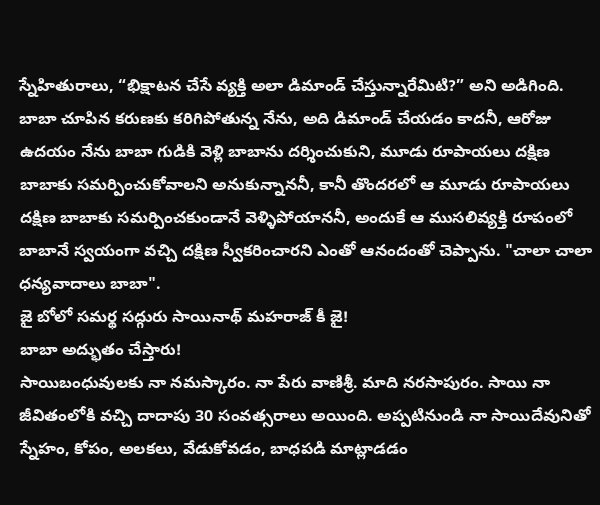స్నేహితురాలు, “భిక్షాటన చేసే వ్యక్తి అలా డిమాండ్ చేస్తున్నారేమిటి?” అని అడిగింది. బాబా చూపిన కరుణకు కరిగిపోతున్న నేను, అది డిమాండ్ చేయడం కాదనీ, ఆరోజు ఉదయం నేను బాబా గుడికి వెళ్లి బాబాను దర్శించుకుని, మూడు రూపాయలు దక్షిణ బాబాకు సమర్పించుకోవాలని అనుకున్నాననీ, కానీ తొందరలో ఆ మూడు రూపాయలు దక్షిణ బాబాకు సమర్పించకుండానే వెళ్ళిపోయాననీ, అందుకే ఆ ముసలివ్యక్తి రూపంలో బాబానే స్వయంగా వచ్చి దక్షిణ స్వీకరించారని ఎంతో ఆనందంతో చెప్పాను. "చాలా చాలా ధన్యవాదాలు బాబా".
జై బోలో సమర్థ సద్గురు సాయినాథ్ మహరాజ్ కీ జై!
బాబా అద్భుతం చేస్తారు!
సాయిబంధువులకు నా నమస్కారం. నా పేరు వాణిశ్రీ. మాది నరసాపురం. సాయి నా జీవితంలోకి వచ్చి దాదాపు 30 సంవత్సరాలు అయింది. అప్పటినుండి నా సాయిదేవునితో స్నేహం, కోపం, అలకలు, వేడుకోవడం, బాధపడి మాట్లాడడం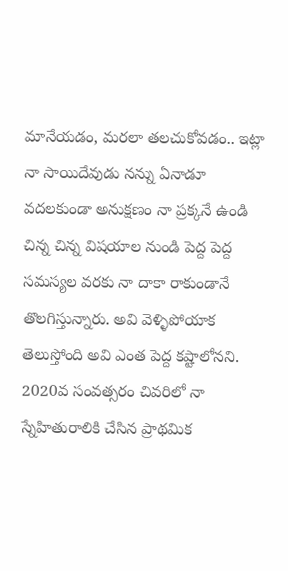మానేయడం, మరలా తలచుకోవడం.. ఇట్లా నా సాయిదేవుడు నన్ను ఏనాడూ వదలకుండా అనుక్షణం నా ప్రక్కనే ఉండి చిన్న చిన్న విషయాల నుండి పెద్ద పెద్ద సమస్యల వరకు నా దాకా రాకుండానే తొలగిస్తున్నారు. అవి వెళ్ళిపోయాక తెలుస్తోంది అవి ఎంత పెద్ద కష్టాలోనని. 2020వ సంవత్సరం చివరిలో నా స్నేహితురాలికి చేసిన ప్రాథమిక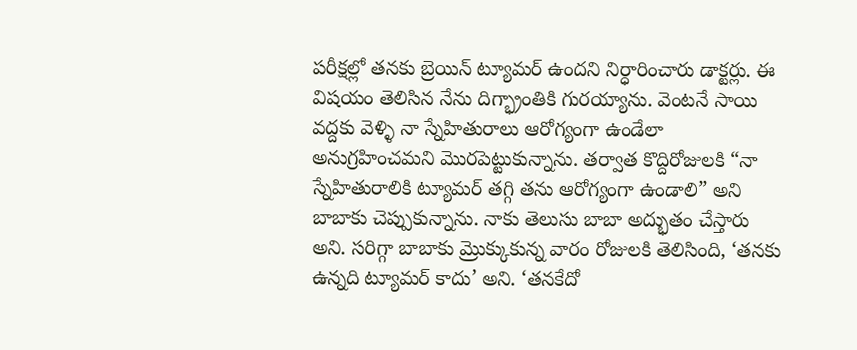పరీక్షల్లో తనకు బ్రెయిన్ ట్యూమర్ ఉందని నిర్ధారించారు డాక్టర్లు. ఈ విషయం తెలిసిన నేను దిగ్భ్రాంతికి గురయ్యాను. వెంటనే సాయి వద్దకు వెళ్ళి నా స్నేహితురాలు ఆరోగ్యంగా ఉండేలా అనుగ్రహించమని మొరపెట్టుకున్నాను. తర్వాత కొద్దిరోజులకి “నా స్నేహితురాలికి ట్యూమర్ తగ్గి తను ఆరోగ్యంగా ఉండాలి” అని బాబాకు చెప్పుకున్నాను. నాకు తెలుసు బాబా అద్భుతం చేస్తారు అని. సరిగ్గా బాబాకు మ్రొక్కుకున్న వారం రోజులకి తెలిసింది, ‘తనకు ఉన్నది ట్యూమర్ కాదు’ అని. ‘తనకేదో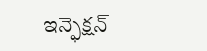ఇన్ఫెక్షన్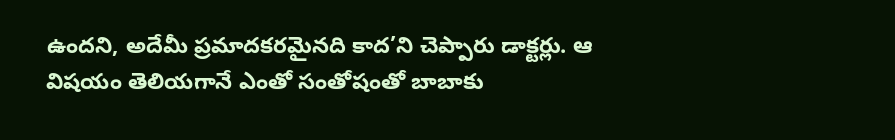ఉందని, అదేమీ ప్రమాదకరమైనది కాద’ని చెప్పారు డాక్టర్లు. ఆ విషయం తెలియగానే ఎంతో సంతోషంతో బాబాకు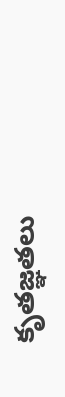కృతజ్ఞతలు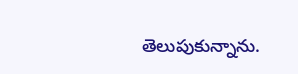తెలుపుకున్నాను.